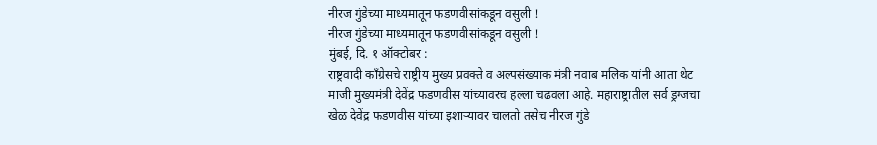नीरज गुंडेच्या माध्यमातून फडणवीसांकडून वसुली !
नीरज गुंडेच्या माध्यमातून फडणवीसांकडून वसुली !
मुंबई, दि. १ ऑक्टोबर :
राष्ट्रवादी काँग्रेसचे राष्ट्रीय मुख्य प्रवक्ते व अल्पसंख्याक मंत्री नवाब मलिक यांनी आता थेट माजी मुख्यमंत्री देवेंद्र फडणवीस यांच्यावरच हल्ला चढवला आहे. महाराष्ट्रातील सर्व ड्रग्जचा खेळ देवेंद्र फडणवीस यांच्या इशाऱ्यावर चालतो तसेच नीरज गुंडे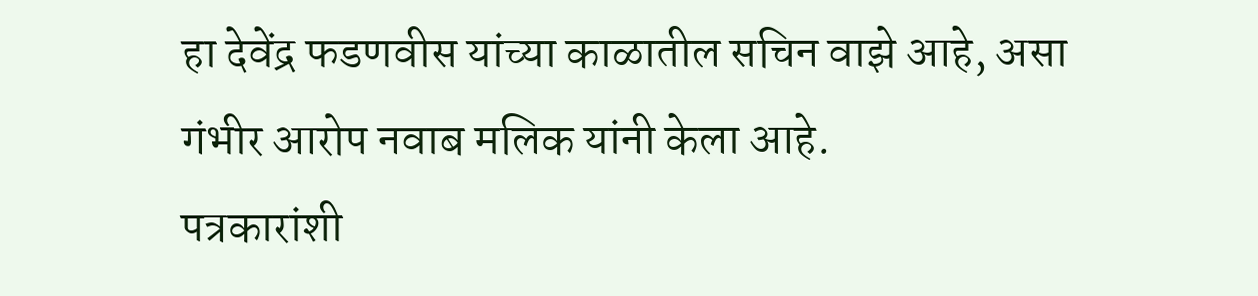हा देवेंद्र फडणवीस यांच्या काळातील सचिन वाझे आहे, असा गंभीर आरोप नवाब मलिक यांनी केला आहे.
पत्रकारांशी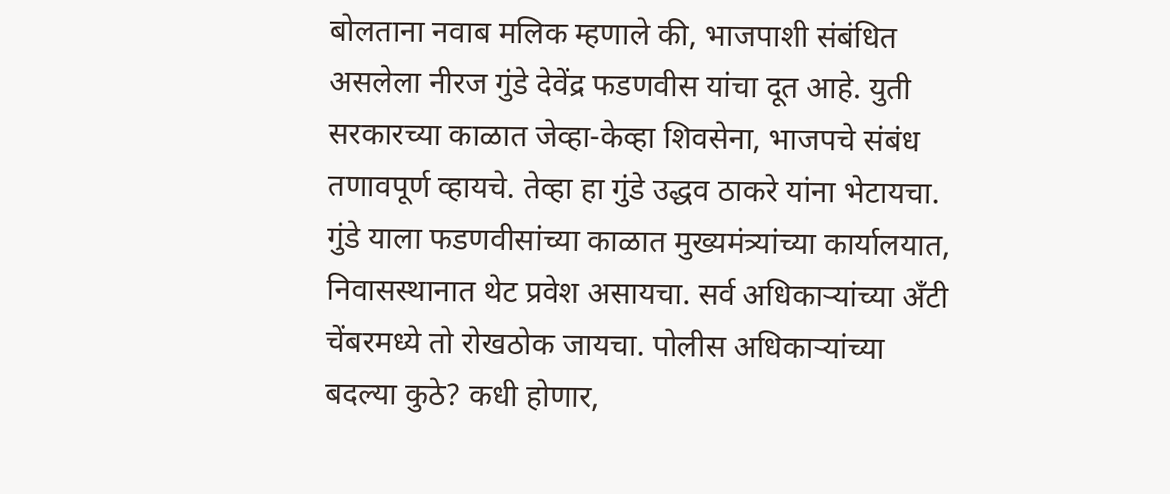बोलताना नवाब मलिक म्हणाले की, भाजपाशी संबंधित असलेला नीरज गुंडे देवेंद्र फडणवीस यांचा दूत आहे. युती सरकारच्या काळात जेव्हा-केव्हा शिवसेना, भाजपचे संबंध तणावपूर्ण व्हायचे. तेव्हा हा गुंडे उद्धव ठाकरे यांना भेटायचा. गुंडे याला फडणवीसांच्या काळात मुख्यमंत्र्यांच्या कार्यालयात, निवासस्थानात थेट प्रवेश असायचा. सर्व अधिकाऱ्यांच्या अँटी चेंबरमध्ये तो रोखठोक जायचा. पोलीस अधिकाऱ्यांच्या बदल्या कुठे? कधी होणार,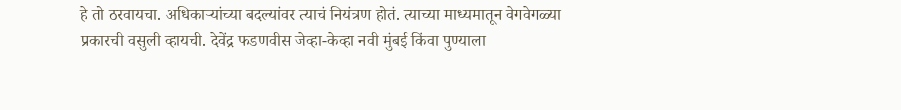हे तो ठरवायचा. अधिकाऱ्यांच्या बदल्यांवर त्याचं नियंत्रण होतं. त्याच्या माध्यमातून वेगवेगळ्या प्रकारची वसुली व्हायची. देवेंद्र फडणवीस जेव्हा-केव्हा नवी मुंबई किंवा पुण्याला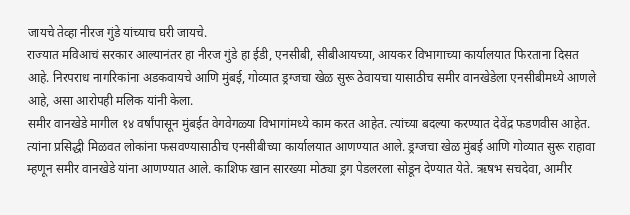जायचे तेव्हा नीरज गुंडे यांच्याच घरी जायचे.
राज्यात मविआचं सरकार आल्यानंतर हा नीरज गुंडे हा ईडी, एनसीबी, सीबीआयच्या, आयकर विभागाच्या कार्यालयात फिरताना दिसत आहे. निरपराध नागरिकांना अडकवायचे आणि मुंबई, गोव्यात ड्रग्जचा खेळ सुरू ठेवायचा यासाठीच समीर वानखेडेला एनसीबीमध्ये आणले आहे, असा आरोपही मलिक यांनी केला.
समीर वानखेडे मागील १४ वर्षांपासून मुंबईत वेगवेगळ्या विभागांमध्ये काम करत आहेत. त्यांच्या बदल्या करण्यात देवेंद्र फडणवीस आहेत. त्यांना प्रसिद्धी मिळवत लोकांना फसवण्यासाठीच एनसीबीच्या कार्यालयात आणण्यात आले. ड्रग्जचा खेळ मुंबई आणि गोव्यात सुरू राहावा म्हणून समीर वानखेडे यांना आणण्यात आले. काशिफ खान सारख्या मोठ्या ड्रग पेडलरला सोडून देण्यात येते. ऋषभ सचदेवा, आमीर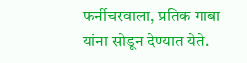फर्नीचरवाला, प्रतिक गाबा यांना सोडून देण्यात येते.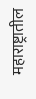महाराष्ट्रातील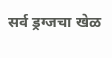सर्व ड्रग्जचा खेळ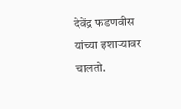देवेंद्र फडणवीस यांच्या इशाऱ्यावर चालतो.